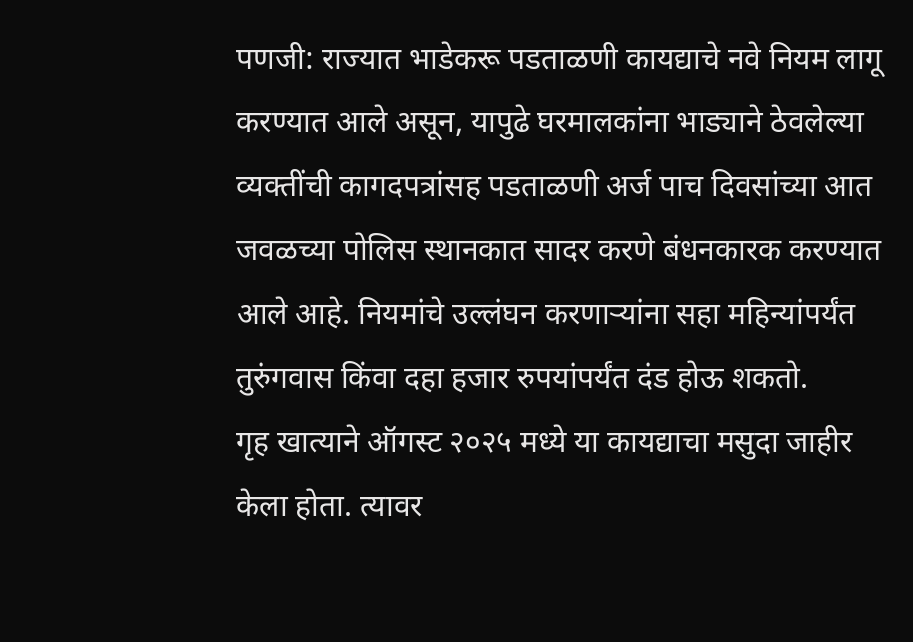पणजी: राज्यात भाडेकरू पडताळणी कायद्याचे नवे नियम लागू करण्यात आले असून, यापुढे घरमालकांना भाड्याने ठेवलेल्या व्यक्तींची कागदपत्रांसह पडताळणी अर्ज पाच दिवसांच्या आत जवळच्या पोलिस स्थानकात सादर करणे बंधनकारक करण्यात आले आहे. नियमांचे उल्लंघन करणाऱ्यांना सहा महिन्यांपर्यंत तुरुंगवास किंवा दहा हजार रुपयांपर्यंत दंड होऊ शकतो.
गृह खात्याने ऑगस्ट २०२५ मध्ये या कायद्याचा मसुदा जाहीर केला होता. त्यावर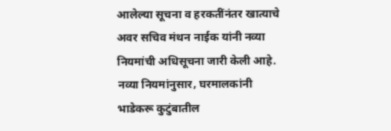आलेल्या सूचना व हरकतींनंतर खात्याचे अवर सचिव मंथन नाईक यांनी नव्या नियमांची अधिसूचना जारी केली आहे.
नव्या नियमांनुसार, घरमालकांनी भाडेकरू कुटुंबातील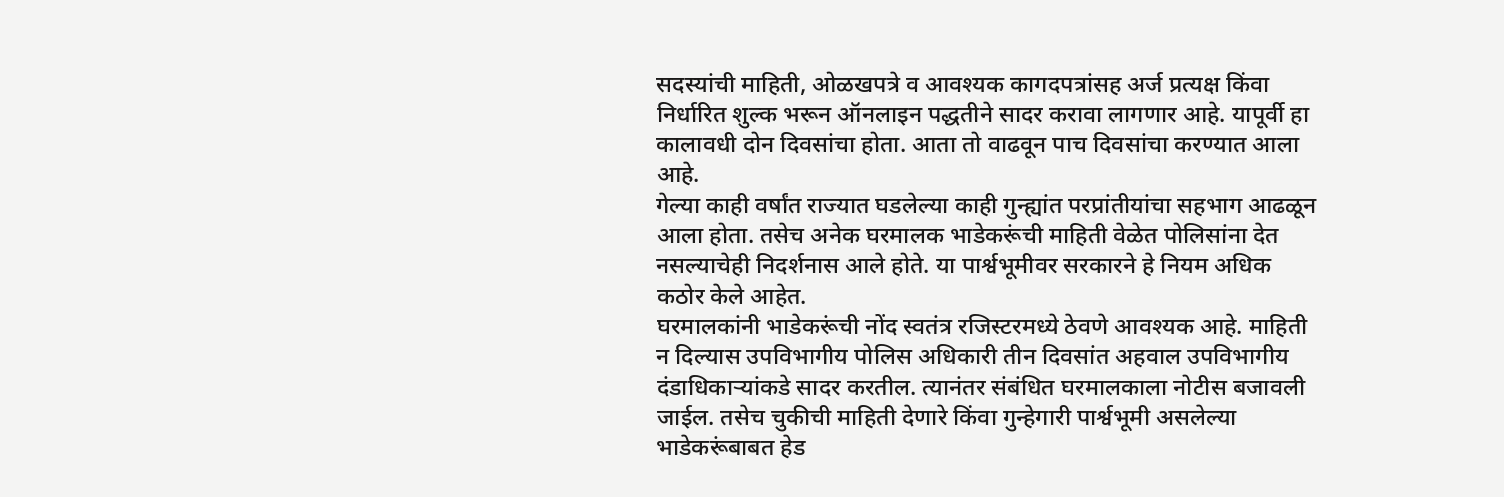सदस्यांची माहिती, ओळखपत्रे व आवश्यक कागदपत्रांसह अर्ज प्रत्यक्ष किंवा निर्धारित शुल्क भरून ऑनलाइन पद्धतीने सादर करावा लागणार आहे. यापूर्वी हा कालावधी दोन दिवसांचा होता. आता तो वाढवून पाच दिवसांचा करण्यात आला आहे.
गेल्या काही वर्षांत राज्यात घडलेल्या काही गुन्ह्यांत परप्रांतीयांचा सहभाग आढळून आला होता. तसेच अनेक घरमालक भाडेकरूंची माहिती वेळेत पोलिसांना देत नसल्याचेही निदर्शनास आले होते. या पार्श्वभूमीवर सरकारने हे नियम अधिक कठोर केले आहेत.
घरमालकांनी भाडेकरूंची नोंद स्वतंत्र रजिस्टरमध्ये ठेवणे आवश्यक आहे. माहिती न दिल्यास उपविभागीय पोलिस अधिकारी तीन दिवसांत अहवाल उपविभागीय दंडाधिकाऱ्यांकडे सादर करतील. त्यानंतर संबंधित घरमालकाला नोटीस बजावली जाईल. तसेच चुकीची माहिती देणारे किंवा गुन्हेगारी पार्श्वभूमी असलेल्या भाडेकरूंबाबत हेड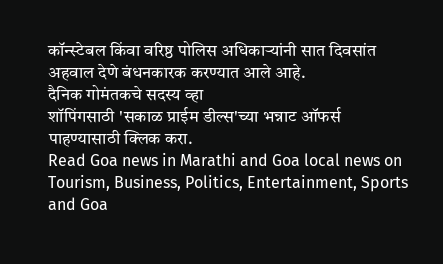कॉन्स्टेबल किंवा वरिष्ठ पोलिस अधिकाऱ्यांनी सात दिवसांत अहवाल देणे बंधनकारक करण्यात आले आहे.
दैनिक गोमंतकचे सदस्य व्हा
शॉपिंगसाठी 'सकाळ प्राईम डील्स'च्या भन्नाट ऑफर्स पाहण्यासाठी क्लिक करा.
Read Goa news in Marathi and Goa local news on Tourism, Business, Politics, Entertainment, Sports and Goa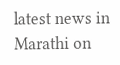latest news in Marathi on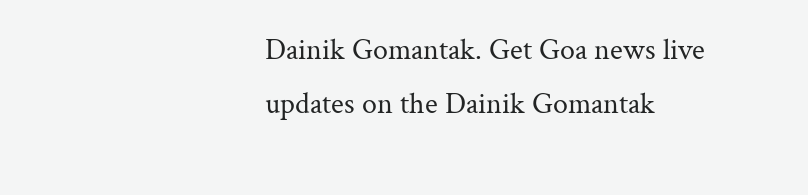Dainik Gomantak. Get Goa news live updates on the Dainik Gomantak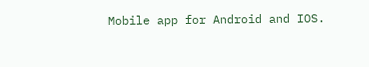Mobile app for Android and IOS.